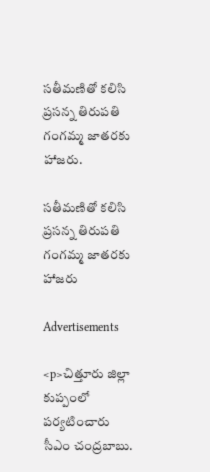సతీమణితో కలిసి ప్రసన్న తిరుపతి గంగమ్మ జాతరకు హాజరు.

సతీమణితో కలిసి ప్రసన్న తిరుపతి గంగమ్మ జాతరకు హాజరు

Advertisements

<p>చిత్తూరు జిల్లా కుప్పంలో పర్యటించారు సీఎం చంద్రబాబు.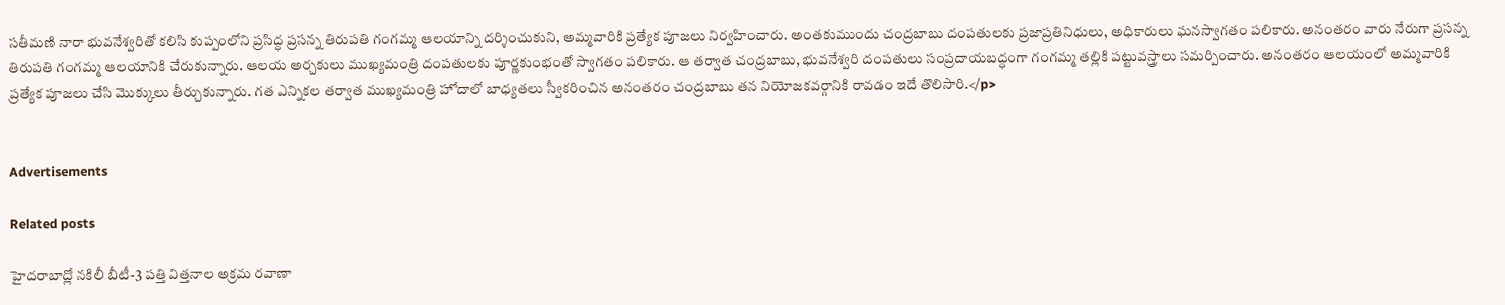సతీమణి నారా భువనేశ్వరితో కలిసి కుప్పంలోని ప్రసిద్ధ ప్రసన్న తిరుపతి గంగమ్మ ఆలయాన్ని దర్శించుకుని, అమ్మవారికి ప్రత్యేక పూజలు నిర్వహించారు. అంతకుముందు చంద్రబాబు దంపతులకు ప్రజాప్రతినిధులు, అధికారులు ఘనస్వాగతం పలికారు. అనంతరం వారు నేరుగా ప్రసన్న తిరుపతి గంగమ్మ ఆలయానికి చేరుకున్నారు. ఆలయ అర్చకులు ముఖ్యమంత్రి దంపతులకు పూర్ణకుంభంతో స్వాగతం పలికారు. ఆ తర్వాత చంద్రబాబు, భువనేశ్వరి దంపతులు సంప్రదాయబద్ధంగా గంగమ్మ తల్లికి పట్టువస్త్రాలు సమర్పించారు. అనంతరం ఆలయంలో అమ్మవారికి ప్రత్యేక పూజలు చేసి మొక్కులు తీర్చుకున్నారు. గత ఎన్నికల తర్వాత ముఖ్యమంత్రి హోదాలో బాధ్యతలు స్వీకరించిన అనంతరం చంద్రబాబు తన నియోజకవర్గానికి రావడం ఇదే తొలిసారి.</p>


Advertisements

Related posts

హైదరాబాద్లో నకిలీ బీటీ-3 పత్తి విత్తనాల అక్రమ రవాణా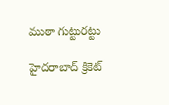ముఠా గుట్టురట్టు

హైదరాబాద్ క్రికెట్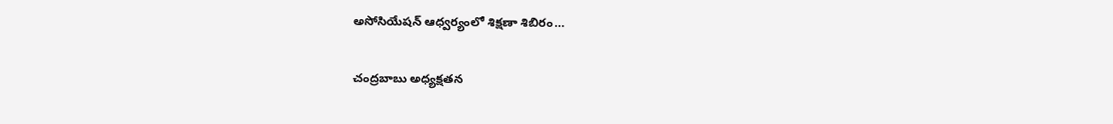అసోసియేషన్ ఆధ్వర్యంలో శిక్షణా శిబిరం…

చంద్రబాబు అధ్యక్షతన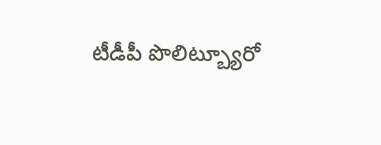టీడీపీ పొలిట్బ్యూరో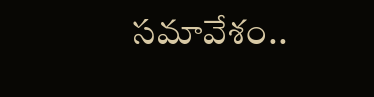సమావేశం..